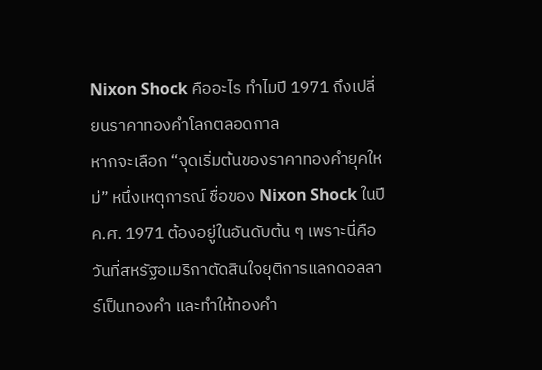Nixon Shock คืออะไร ทำไมปี 1971 ถึงเปลี่ยนราคาทองคำโลกตลอดกาล
หากจะเลือก “จุดเริ่มต้นของราคาทองคำยุคใหม่” หนึ่งเหตุการณ์ ชื่อของ Nixon Shock ในปี ค.ศ. 1971 ต้องอยู่ในอันดับต้น ๆ เพราะนี่คือวันที่สหรัฐอเมริกาตัดสินใจยุติการแลกดอลลาร์เป็นทองคำ และทำให้ทองคำ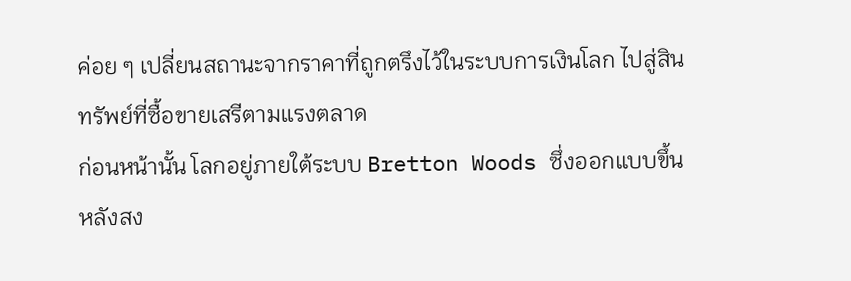ค่อย ๆ เปลี่ยนสถานะจากราคาที่ถูกตรึงไว้ในระบบการเงินโลก ไปสู่สินทรัพย์ที่ซื้อขายเสรีตามแรงตลาด
ก่อนหน้านั้น โลกอยู่ภายใต้ระบบ Bretton Woods ซึ่งออกแบบขึ้นหลังสง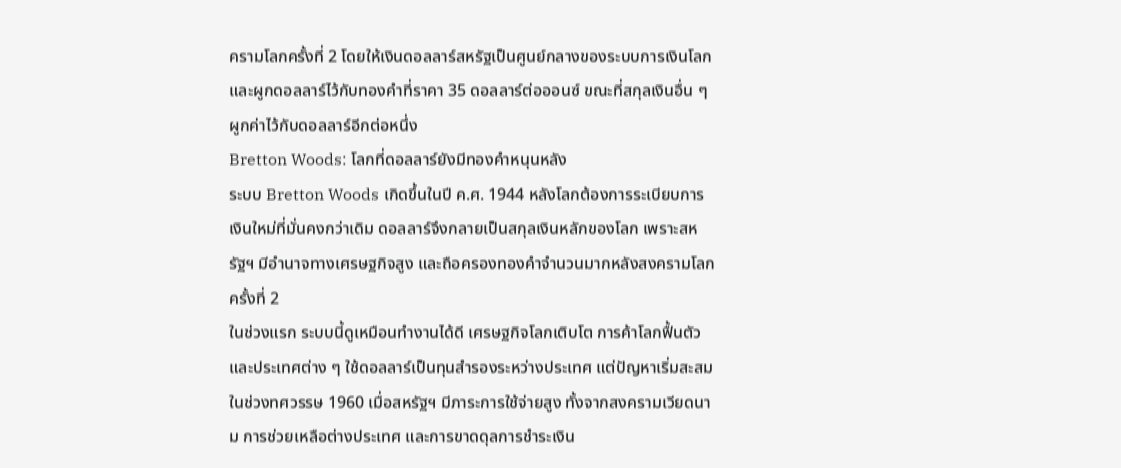ครามโลกครั้งที่ 2 โดยให้เงินดอลลาร์สหรัฐเป็นศูนย์กลางของระบบการเงินโลก และผูกดอลลาร์ไว้กับทองคำที่ราคา 35 ดอลลาร์ต่อออนซ์ ขณะที่สกุลเงินอื่น ๆ ผูกค่าไว้กับดอลลาร์อีกต่อหนึ่ง
Bretton Woods: โลกที่ดอลลาร์ยังมีทองคำหนุนหลัง
ระบบ Bretton Woods เกิดขึ้นในปี ค.ศ. 1944 หลังโลกต้องการระเบียบการเงินใหม่ที่มั่นคงกว่าเดิม ดอลลาร์จึงกลายเป็นสกุลเงินหลักของโลก เพราะสหรัฐฯ มีอำนาจทางเศรษฐกิจสูง และถือครองทองคำจำนวนมากหลังสงครามโลกครั้งที่ 2
ในช่วงแรก ระบบนี้ดูเหมือนทำงานได้ดี เศรษฐกิจโลกเติบโต การค้าโลกฟื้นตัว และประเทศต่าง ๆ ใช้ดอลลาร์เป็นทุนสำรองระหว่างประเทศ แต่ปัญหาเริ่มสะสมในช่วงทศวรรษ 1960 เมื่อสหรัฐฯ มีภาระการใช้จ่ายสูง ทั้งจากสงครามเวียดนาม การช่วยเหลือต่างประเทศ และการขาดดุลการชำระเงิน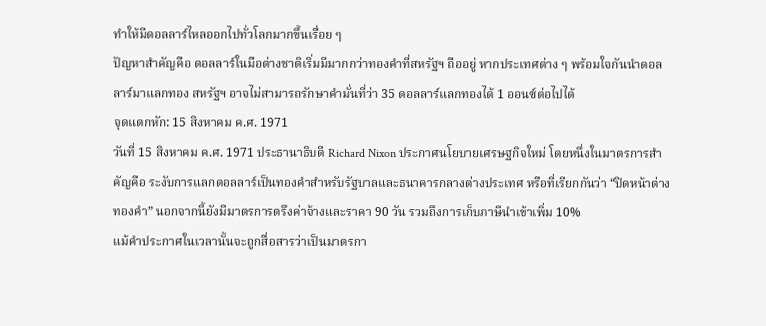ทำให้มีดอลลาร์ไหลออกไปทั่วโลกมากขึ้นเรื่อย ๆ
ปัญหาสำคัญคือ ดอลลาร์ในมือต่างชาติเริ่มมีมากกว่าทองคำที่สหรัฐฯ ถืออยู่ หากประเทศต่าง ๆ พร้อมใจกันนำดอลลาร์มาแลกทอง สหรัฐฯ อาจไม่สามารถรักษาคำมั่นที่ว่า 35 ดอลลาร์แลกทองได้ 1 ออนซ์ต่อไปได้
จุดแตกหัก: 15 สิงหาคม ค.ศ. 1971
วันที่ 15 สิงหาคม ค.ศ. 1971 ประธานาธิบดี Richard Nixon ประกาศนโยบายเศรษฐกิจใหม่ โดยหนึ่งในมาตรการสำคัญคือ ระงับการแลกดอลลาร์เป็นทองคำสำหรับรัฐบาลและธนาคารกลางต่างประเทศ หรือที่เรียกกันว่า “ปิดหน้าต่างทองคำ” นอกจากนี้ยังมีมาตรการตรึงค่าจ้างและราคา 90 วัน รวมถึงการเก็บภาษีนำเข้าเพิ่ม 10%
แม้คำประกาศในเวลานั้นจะถูกสื่อสารว่าเป็นมาตรกา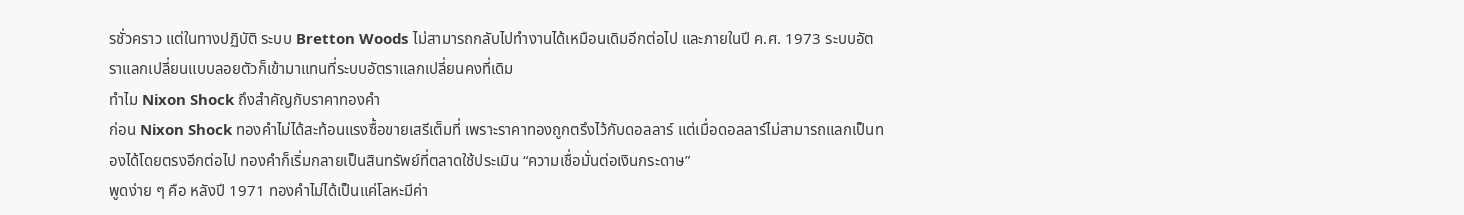รชั่วคราว แต่ในทางปฏิบัติ ระบบ Bretton Woods ไม่สามารถกลับไปทำงานได้เหมือนเดิมอีกต่อไป และภายในปี ค.ศ. 1973 ระบบอัตราแลกเปลี่ยนแบบลอยตัวก็เข้ามาแทนที่ระบบอัตราแลกเปลี่ยนคงที่เดิม
ทำไม Nixon Shock ถึงสำคัญกับราคาทองคำ
ก่อน Nixon Shock ทองคำไม่ได้สะท้อนแรงซื้อขายเสรีเต็มที่ เพราะราคาทองถูกตรึงไว้กับดอลลาร์ แต่เมื่อดอลลาร์ไม่สามารถแลกเป็นทองได้โดยตรงอีกต่อไป ทองคำก็เริ่มกลายเป็นสินทรัพย์ที่ตลาดใช้ประเมิน “ความเชื่อมั่นต่อเงินกระดาษ”
พูดง่าย ๆ คือ หลังปี 1971 ทองคำไม่ได้เป็นแค่โลหะมีค่า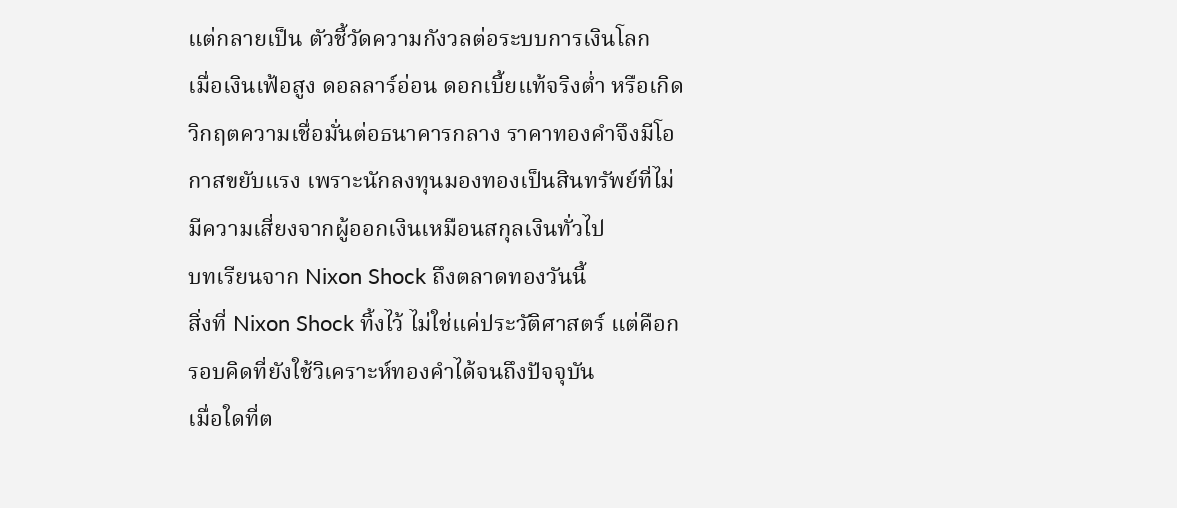แต่กลายเป็น ตัวชี้วัดความกังวลต่อระบบการเงินโลก
เมื่อเงินเฟ้อสูง ดอลลาร์อ่อน ดอกเบี้ยแท้จริงต่ำ หรือเกิดวิกฤตความเชื่อมั่นต่อธนาคารกลาง ราคาทองคำจึงมีโอกาสขยับแรง เพราะนักลงทุนมองทองเป็นสินทรัพย์ที่ไม่มีความเสี่ยงจากผู้ออกเงินเหมือนสกุลเงินทั่วไป
บทเรียนจาก Nixon Shock ถึงตลาดทองวันนี้
สิ่งที่ Nixon Shock ทิ้งไว้ ไม่ใช่แค่ประวัติศาสตร์ แต่คือกรอบคิดที่ยังใช้วิเคราะห์ทองคำได้จนถึงปัจจุบัน
เมื่อใดที่ต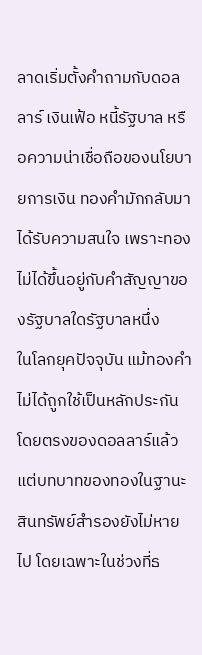ลาดเริ่มตั้งคำถามกับดอลลาร์ เงินเฟ้อ หนี้รัฐบาล หรือความน่าเชื่อถือของนโยบายการเงิน ทองคำมักกลับมาได้รับความสนใจ เพราะทองไม่ได้ขึ้นอยู่กับคำสัญญาของรัฐบาลใดรัฐบาลหนึ่ง
ในโลกยุคปัจจุบัน แม้ทองคำไม่ได้ถูกใช้เป็นหลักประกันโดยตรงของดอลลาร์แล้ว แต่บทบาทของทองในฐานะสินทรัพย์สำรองยังไม่หายไป โดยเฉพาะในช่วงที่ธ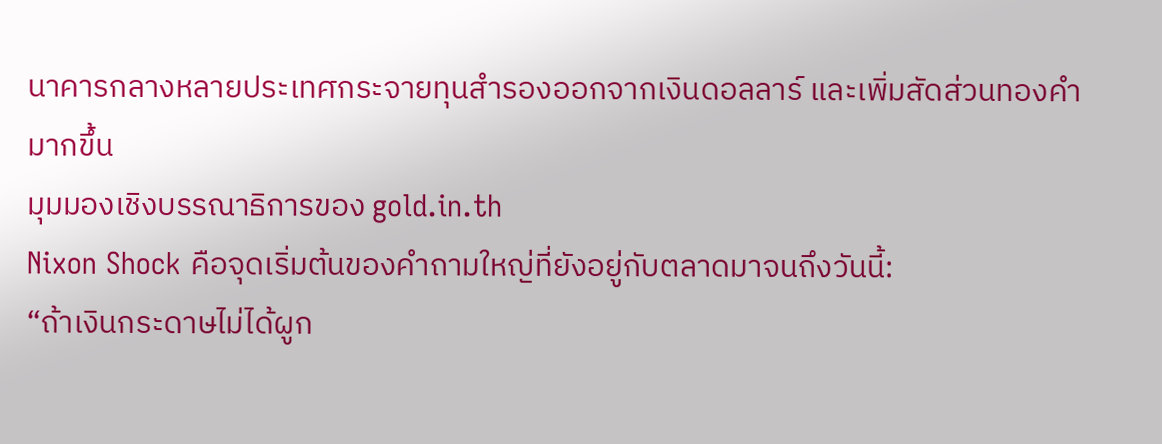นาคารกลางหลายประเทศกระจายทุนสำรองออกจากเงินดอลลาร์ และเพิ่มสัดส่วนทองคำมากขึ้น
มุมมองเชิงบรรณาธิการของ gold.in.th
Nixon Shock คือจุดเริ่มต้นของคำถามใหญ่ที่ยังอยู่กับตลาดมาจนถึงวันนี้:
“ถ้าเงินกระดาษไม่ได้ผูก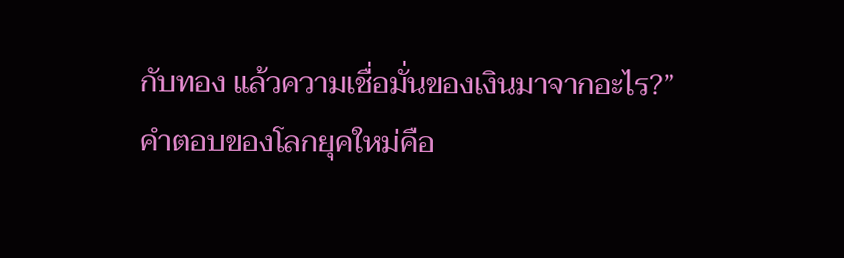กับทอง แล้วความเชื่อมั่นของเงินมาจากอะไร?”
คำตอบของโลกยุคใหม่คือ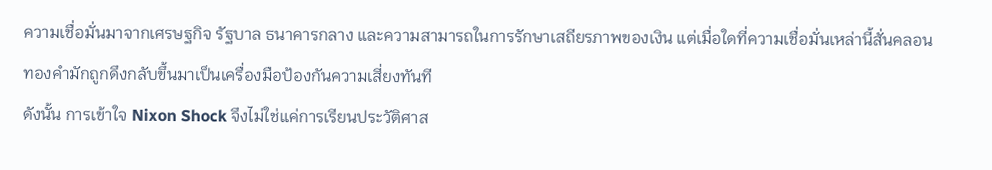ความเชื่อมั่นมาจากเศรษฐกิจ รัฐบาล ธนาคารกลาง และความสามารถในการรักษาเสถียรภาพของเงิน แต่เมื่อใดที่ความเชื่อมั่นเหล่านี้สั่นคลอน ทองคำมักถูกดึงกลับขึ้นมาเป็นเครื่องมือป้องกันความเสี่ยงทันที
ดังนั้น การเข้าใจ Nixon Shock จึงไม่ใช่แค่การเรียนประวัติศาส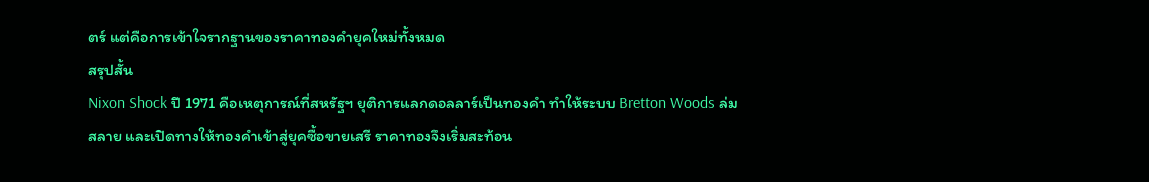ตร์ แต่คือการเข้าใจรากฐานของราคาทองคำยุคใหม่ทั้งหมด
สรุปสั้น
Nixon Shock ปี 1971 คือเหตุการณ์ที่สหรัฐฯ ยุติการแลกดอลลาร์เป็นทองคำ ทำให้ระบบ Bretton Woods ล่มสลาย และเปิดทางให้ทองคำเข้าสู่ยุคซื้อขายเสรี ราคาทองจึงเริ่มสะท้อน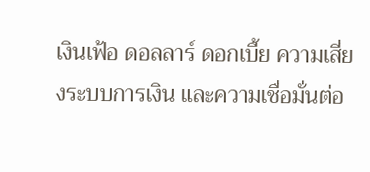เงินเฟ้อ ดอลลาร์ ดอกเบี้ย ความเสี่ยงระบบการเงิน และความเชื่อมั่นต่อ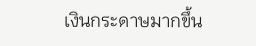เงินกระดาษมากขึ้น